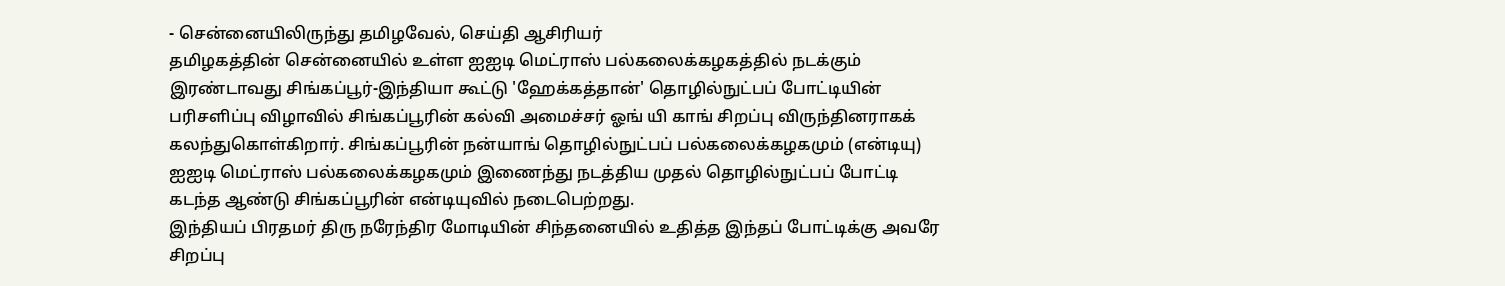- சென்னையிலிருந்து தமிழவேல், செய்தி ஆசிரியர்
தமிழகத்தின் சென்னையில் உள்ள ஐஐடி மெட்ராஸ் பல்கலைக்கழகத்தில் நடக்கும் இரண்டாவது சிங்கப்பூர்-இந்தியா கூட்டு 'ஹேக்கத்தான்' தொழில்நுட்பப் போட்டியின் பரிசளிப்பு விழாவில் சிங்கப்பூரின் கல்வி அமைச்சர் ஓங் யி காங் சிறப்பு விருந்தினராகக் கலந்துகொள்கிறார். சிங்கப்பூரின் நன்யாங் தொழில்நுட்பப் பல்கலைக்கழகமும் (என்டியு) ஐஐடி மெட்ராஸ் பல்கலைக்கழகமும் இணைந்து நடத்திய முதல் தொழில்நுட்பப் போட்டி கடந்த ஆண்டு சிங்கப்பூரின் என்டியுவில் நடைபெற்றது.
இந்தியப் பிரதமர் திரு நரேந்திர மோடியின் சிந்தனையில் உதித்த இந்தப் போட்டிக்கு அவரே சிறப்பு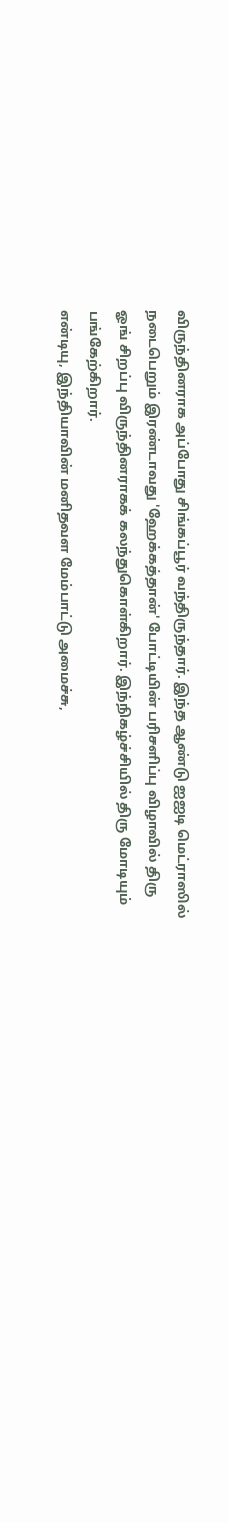விருந்தினராக அப்போது சிங்கப்பூர் வந்திருந்தார். இந்த ஆண்டு ஐஐடி மெட்ராஸில் நடைபெறும் இரண்டாவது 'ஹேக்கத்தான்' போட்டியின் பரிசளிப்பு விழாவில் திரு ஓங் சிறப்பு விருந்தினராகக் கலந்துகொள்கிறார். இந்நிகழ்ச்சியில் திரு மோடியும் பங்கேற்கிறார்.
என்டியு, இந்தியாவின் மனிதவள மேம்பாட்டு அமைச்சு,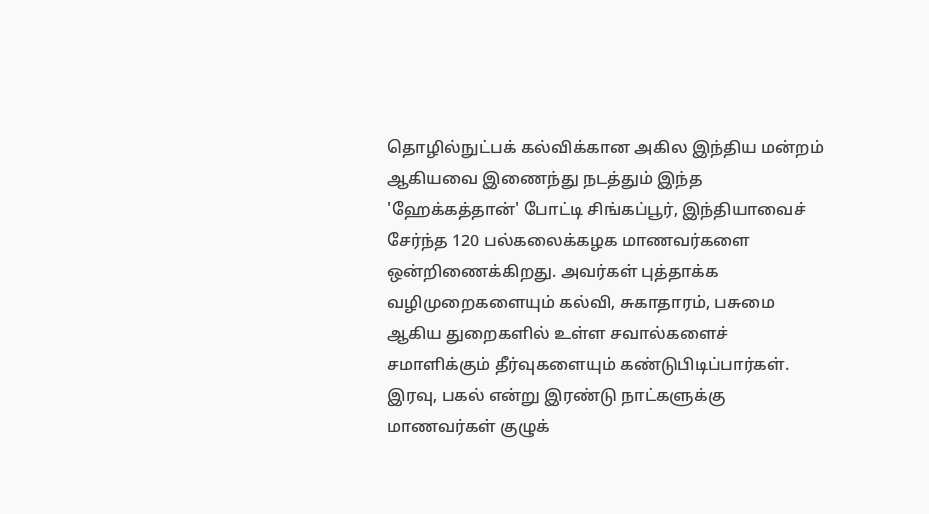தொழில்நுட்பக் கல்விக்கான அகில இந்திய மன்றம் ஆகியவை இணைந்து நடத்தும் இந்த 'ஹேக்கத்தான்' போட்டி சிங்கப்பூர், இந்தியாவைச் சேர்ந்த 120 பல்கலைக்கழக மாணவர்களை ஒன்றிணைக்கிறது. அவர்கள் புத்தாக்க வழிமுறைகளையும் கல்வி, சுகாதாரம், பசுமை ஆகிய துறைகளில் உள்ள சவால்களைச் சமாளிக்கும் தீர்வுகளையும் கண்டுபிடிப்பார்கள்.
இரவு, பகல் என்று இரண்டு நாட்களுக்கு மாணவர்கள் குழுக்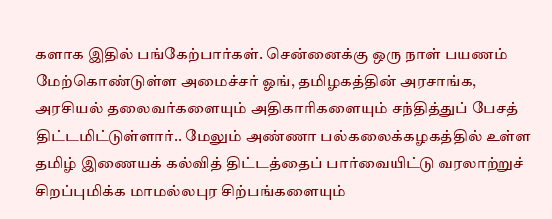களாக இதில் பங்கேற்பார்கள். சென்னைக்கு ஒரு நாள் பயணம் மேற்கொண்டுள்ள அமைச்சர் ஓங், தமிழகத்தின் அரசாங்க, அரசியல் தலைவர்களையும் அதிகாரிகளையும் சந்தித்துப் பேசத் திட்டமிட்டுள்ளார்.. மேலும் அண்ணா பல்கலைக்கழகத்தில் உள்ள தமிழ் இணையக் கல்வித் திட்டத்தைப் பார்வையிட்டு வரலாற்றுச் சிறப்புமிக்க மாமல்லபுர சிற்பங்களையும்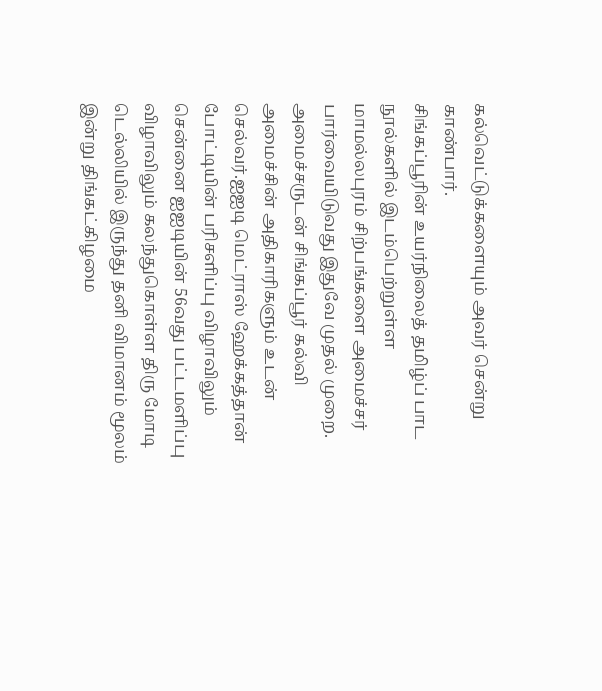கல்வெட்டுக்களையும் அவர் சென்று காண்பார்.
சிங்கப்பூரின் உயர்நிலைத் தமிழ்ப் பாட நூல்களில் இடம்பெற்றுள்ள மாமல்லபுரம் சிற்பங்களை அமைச்சர் பார்வையிடுவது இதுவே முதல் முறை. அமைச்சருடன் சிங்கப்பூர் கல்வி அமைச்சின் அதிகாரிகளும் உடன் செல்வர்.ஐஐடி மெட்ராஸ் ஹேக்கத்தான் போட்டியின் பரிசளிப்பு விழாவிலும் சென்னை ஐஐடியின் 56வது பட்டமளிப்பு விழாவிலும் கலந்துகொள்ள திரு மோடி டெல்லியில் இருந்து தனி விமானம் மூலம் இன்று திங்கட்கிழமை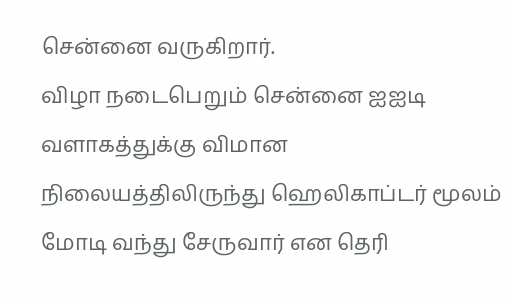சென்னை வருகிறார்.
விழா நடைபெறும் சென்னை ஐஐடி வளாகத்துக்கு விமான நிலையத்திலிருந்து ஹெலிகாப்டர் மூலம் மோடி வந்து சேருவார் என தெரி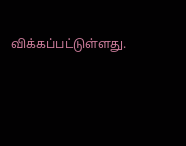விக்கப்பட்டுள்ளது.